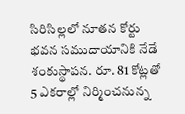సిరిసిల్లలో నూతన కోర్టు భవన సముదాయానికి నేడే శంకుస్థాపన. రూ. 81 కోట్లతో 5 ఎకరాల్లో నిర్మించనున్న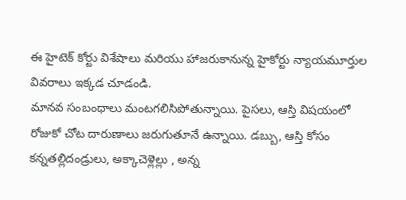ఈ హైటెక్ కోర్టు విశేషాలు మరియు హాజరుకానున్న హైకోర్టు న్యాయమూర్తుల వివరాలు ఇక్కడ చూడండి.
మానవ సంబంధాలు మంటగలిసిపోతున్నాయి. పైసలు, ఆస్తి విషయంలో రోజుకో చోట దారుణాలు జరుగుతూనే ఉన్నాయి. డబ్బు, ఆస్తి కోసం కన్నతల్లిదండ్రులు, అక్కాచెళ్లెల్లు , అన్న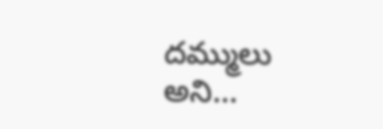దమ్ములు అని…